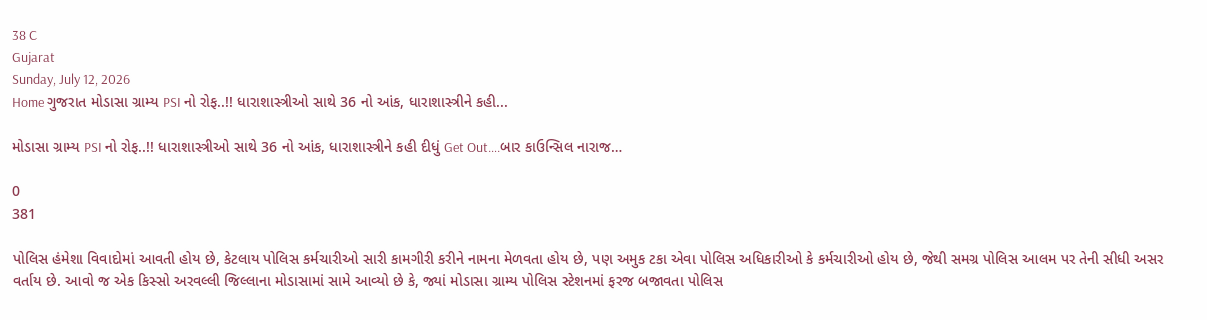38 C
Gujarat
Sunday, July 12, 2026
Home ગુજરાત મોડાસા ગ્રામ્ય PSI નો રોફ..!! ધારાશાસ્ત્રીઓ સાથે 36 નો આંક, ધારાશાસ્ત્રીને કહી...

મોડાસા ગ્રામ્ય PSI નો રોફ..!! ધારાશાસ્ત્રીઓ સાથે 36 નો આંક, ધારાશાસ્ત્રીને કહી દીધું Get Out….બાર કાઉન્સિલ નારાજ…

0
381

પોલિસ હંમેશા વિવાદોમાં આવતી હોય છે, કેટલાય પોલિસ કર્મચારીઓ સારી કામગીરી કરીને નામના મેળવતા હોય છે, પણ અમુક ટકા એવા પોલિસ અધિકારીઓ કે કર્મચારીઓ હોય છે, જેથી સમગ્ર પોલિસ આલમ પર તેની સીધી અસર વર્તાય છે. આવો જ એક કિસ્સો અરવલ્લી જિલ્લાના મોડાસામાં સામે આવ્યો છે કે, જ્યાં મોડાસા ગ્રામ્ય પોલિસ સ્ટેશનમાં ફરજ બજાવતા પોલિસ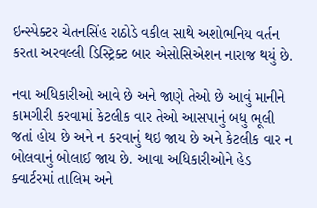ઇન્સ્પેક્ટર ચેતનસિંહ રાઠોડે વકીલ સાથે અશોભનિય વર્તન કરતા અરવલ્લી ડિસ્ટ્રિક્ટ બાર એસોસિએશન નારાજ થયું છે.

નવા અધિકારીઓ આવે છે અને જાણે તેઓ છે આવું માનીને કામગીરી કરવામાં કેટલીક વાર તેઓ આસપાનું બધુ ભૂલી જતાં હોય છે અને ન કરવાનું થઇ જાય છે અને કેટલીક વાર ન બોલવાનું બોલાઈ જાય છે. આવા અધિકારીઓને હેડ ક્વાર્ટરમાં તાલિમ અને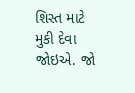શિસ્ત માટે મુકી દેવા જોઇએ. જો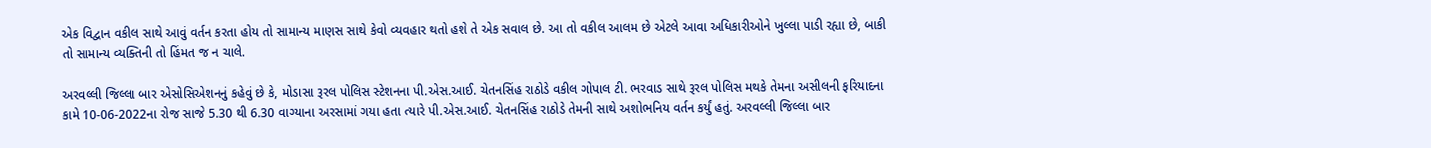એક વિદ્વાન વકીલ સાથે આવું વર્તન કરતા હોય તો સામાન્ય માણસ સાથે કેવો વ્યવહાર થતો હશે તે એક સવાલ છે. આ તો વકીલ આલમ છે એટલે આવા અધિકારીઓને ખુલ્લા પાડી રહ્યા છે, બાકી તો સામાન્ય વ્યક્તિની તો હિંમત જ ન ચાલે.

અરવલ્લી જિલ્લા બાર એસોસિએશનનું કહેવું છે કે, મોડાસા રૂરલ પોલિસ સ્ટેશનના પી.એસ.આઈ. ચેતનસિંહ રાઠોડે વકીલ ગોપાલ ટી. ભરવાડ સાથે રૂરલ પોલિસ મથકે તેમના અસીલની ફરિયાદના કામે 10-06-2022ના રોજ સાજે 5.30 થી 6.30 વાગ્યાના અરસામાં ગયા હતા ત્યારે પી.એસ.આઈ. ચેતનસિંહ રાઠોડે તેમની સાથે અશોભનિય વર્તન કર્યું હતું. અરવલ્લી જિલ્લા બાર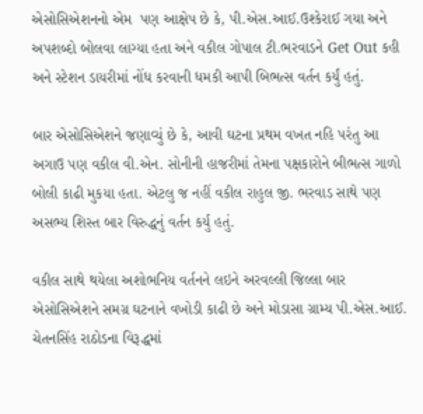એસોસિએશનનો એમ  પણ આક્ષેપ છે કે, પી.એસ.આઈ.ઉશ્કેરાઈ ગયા અને અપશબ્દો બોલવા લાગ્યા હતા અને વકીલ ગોપાલ ટી.ભરવાડને Get Out કહી અને સ્ટેશન ડાયરીમાં નોંધ કરવાની ધમકી આપી બિભત્સ વર્તન કર્યું હતું.

બાર એસોસિએશને જણાવ્યું છે કે, આવી ઘટના પ્રથમ વખત નહિ પરંતુ આ અગાઉ પણ વકીલ વી.એન. સોનીની હાજરીમાં તેમના પક્ષકારોને બીભત્સ ગાળો બોલી કાઢી મુકયા હતા. એટલુ જ નહીં વકીલ રાહુલ જી. ભરવાડ સાથે પણ અસભ્ય શિસ્ત બાર વિરુદ્ધનું વર્તન કર્યુ હતું.

વકીલ સાથે થયેલા અશોભનિય વર્તનને લઇને અરવલ્લી જિલ્લા બાર એસોસિએશને સમગ્ર ઘટનાને વખોડી કાઢી છે અને મોડાસા ગ્રામ્ય પી.એસ.આઈ. ચેતનસિંહ રાઠોડના વિરૂદ્ધમાં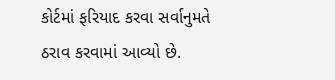કોર્ટમાં ફરિયાદ કરવા સર્વાનુમતે ઠરાવ કરવામાં આવ્યો છે.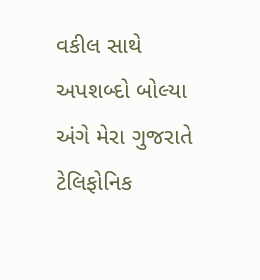વકીલ સાથે અપશબ્દો બોલ્યા અંગે મેરા ગુજરાતે ટેલિફોનિક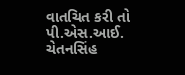વાતચિત કરી તો પી.એસ.આઈ. ચેતનસિંહ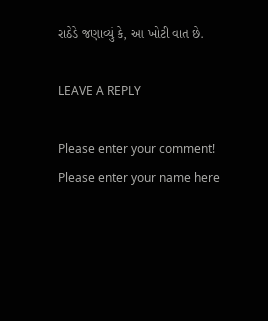રાઠેડે જણાવ્યું કે, આ ખોટી વાત છે.

LEAVE A REPLY

Please enter your comment!
Please enter your name here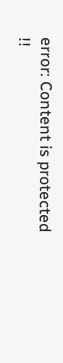error: Content is protected !!